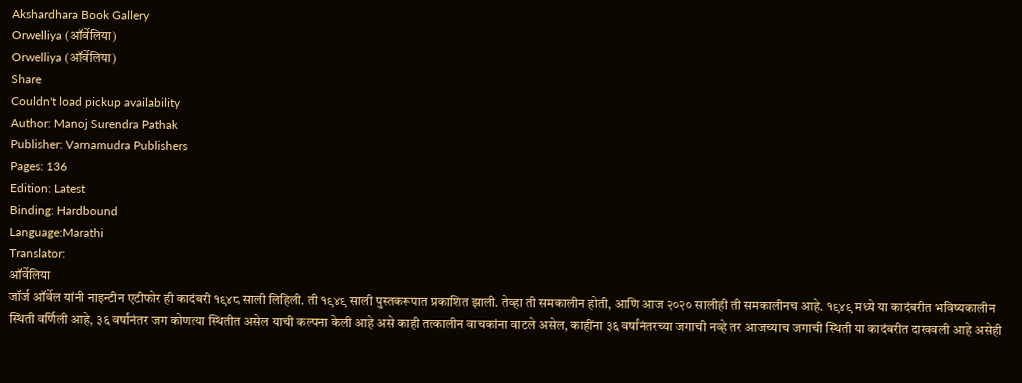Akshardhara Book Gallery
Orwelliya (ऑर्वेलिया)
Orwelliya (ऑर्वेलिया)
Share
Couldn't load pickup availability
Author: Manoj Surendra Pathak
Publisher: Varnamudra Publishers
Pages: 136
Edition: Latest
Binding: Hardbound
Language:Marathi
Translator:
ऑर्वेलिया
जॉर्ज ऑर्वेल यांनी नाइन्टीन एटीफोर ही कादंबरी १९४८ साली लिहिली. ती १९४९ साली पुस्तकरूपात प्रकाशित झाली. तेव्हा ती समकालीन होती, आणि आज २०२० सालीही ती समकालीनच आहे. १९४९ मध्ये या कादंबरीत भविष्यकालीन स्थिती वर्णिली आहे, ३६ वर्षांनंतर जग कोणत्या स्थितीत असेल याची कल्पना केली आहे असे काही तत्कालीन वाचकांना वाटले असेल, काहींना ३६ वर्षांनंतरच्या जगाची नव्हे तर आजच्याच जगाची स्थिती या कादंबरीत दाखवली आहे असेही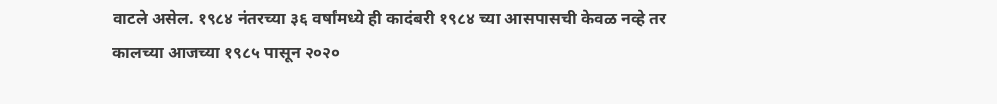वाटले असेल. १९८४ नंतरच्या ३६ वर्षांमध्ये ही कादंबरी १९८४ च्या आसपासची केवळ नव्हे तर कालच्या आजच्या १९८५ पासून २०२०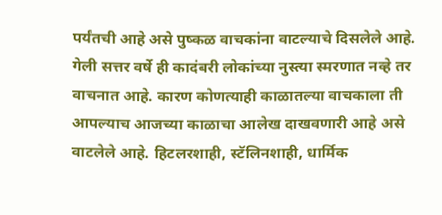पर्यंतची आहे असे पुष्कळ वाचकांना वाटल्याचे दिसलेले आहे. गेली सत्तर वर्षे ही कादंबरी लोकांच्या नुस्त्या स्मरणात नव्हे तर वाचनात आहे. कारण कोणत्याही काळातल्या वाचकाला ती आपल्याच आजच्या काळाचा आलेख दाखवणारी आहे असे वाटलेले आहे. हिटलरशाही, स्टॅलिनशाही, धार्मिक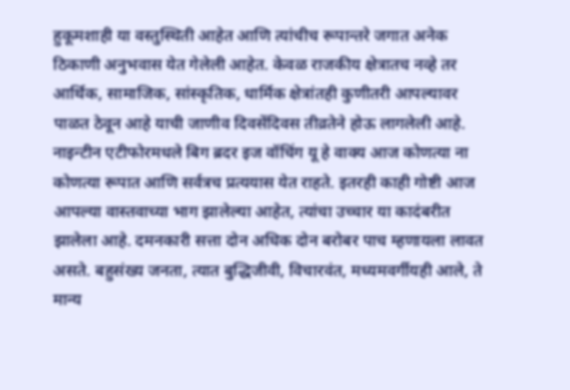हुकूमशाही या वस्तुस्थिती आहेत आणि त्यांचीच रूपान्तरे जगात अनेक ठिकाणी अनुभवास येत गेलेली आहेत. केवळ राजकीय क्षेत्रातच नव्हे तर आर्थिक, सामाजिक, सांस्कृतिक, धार्मिक क्षेत्रांतही कुणीतरी आपल्यावर पाळत ठेवून आहे याची जाणीव दिवसेंदिवस तीव्रतेने होऊ लागलेली आहे. नाइन्टीन एटीफोरमधले बिग ब्रदर इज वॉचिंग यू हे वाक्य आज कोणत्या ना कोणत्या रूपात आणि सर्वत्रच प्रत्ययास येत राहते. इतरही काही गोष्टी आज आपल्या वास्तवाच्या भाग झालेल्या आहेत, त्यांचा उच्चार या कादंबरीत झालेला आहे. दमनकारी सत्ता दोन अधिक दोन बरोबर पाच म्हणायला लावत असते. बहुसंख्य जनता, त्यात बुद्धिजीवी, विचारवंत, मध्यमवर्गीयही आले, ते मान्य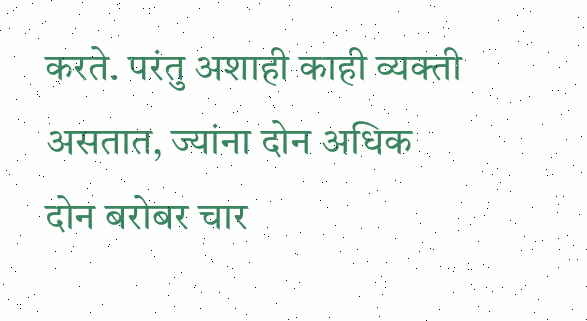करते. परंतु अशाही काही व्यक्ती असतात, ज्यांना दोन अधिक दोन बरोबर चार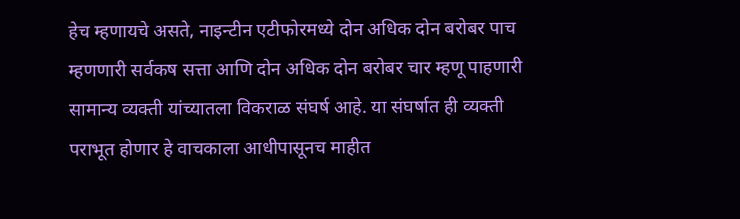हेच म्हणायचे असते, नाइन्टीन एटीफोरमध्ये दोन अधिक दोन बरोबर पाच म्हणणारी सर्वकष सत्ता आणि दोन अधिक दोन बरोबर चार म्हणू पाहणारी सामान्य व्यक्ती यांच्यातला विकराळ संघर्ष आहे. या संघर्षात ही व्यक्ती पराभूत होणार हे वाचकाला आधीपासूनच माहीत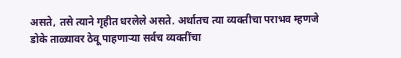असते, तसे त्याने गृहीत धरलेले असते. अर्थातच त्या व्यक्तीचा पराभव म्हणजे डोके ताळ्यावर ठेवू पाहणाऱ्या सर्वच व्यक्तींचा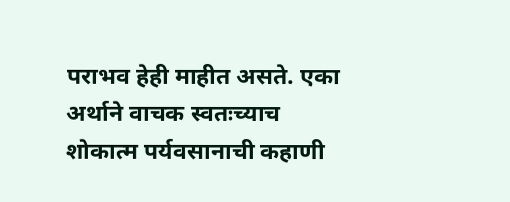पराभव हेही माहीत असते. एका अर्थाने वाचक स्वतःच्याच शोकात्म पर्यवसानाची कहाणी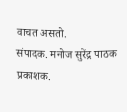वाचत असतो.
संपादक. मनोज सुरेंद्र पाठक
प्रकाशक.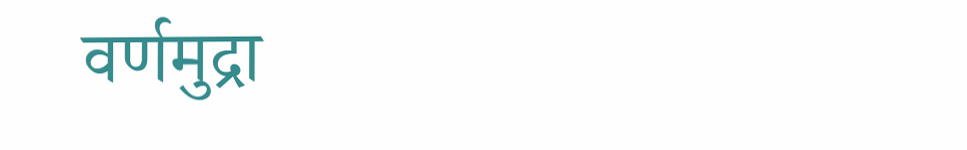वर्णमुद्रा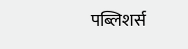पब्लिशर्स